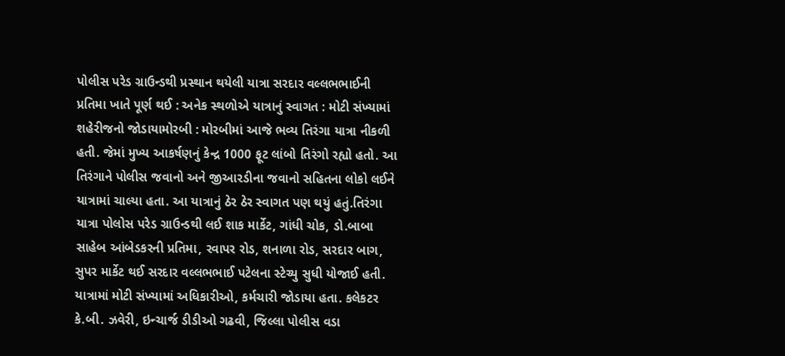પોલીસ પરેડ ગ્રાઉન્ડથી પ્રસ્થાન થયેલી યાત્રા સરદાર વલ્લભભાઈની પ્રતિમા ખાતે પૂર્ણ થઈ : અનેક સ્થળોએ યાત્રાનું સ્વાગત : મોટી સંખ્યામાં શહેરીજનો જોડાયામોરબી : મોરબીમાં આજે ભવ્ય તિરંગા યાત્રા નીકળી હતી. જેમાં મુખ્ય આકર્ષણનું કેન્દ્ર 1000 ફૂટ લાંબો તિરંગો રહ્યો હતો. આ તિરંગાને પોલીસ જવાનો અને જીઆરડીના જવાનો સહિતના લોકો લઈને યાત્રામાં ચાલ્યા હતા. આ યાત્રાનું ઠેર ઠેર સ્વાગત પણ થયું હતું.તિરંગા યાત્રા પોલોસ પરેડ ગ્રાઉન્ડથી લઈ શાક માર્કેટ, ગાંધી ચોક, ડો.બાબા સાહેબ આંબેડકરની પ્રતિમા, રવાપર રોડ, શનાળા રોડ, સરદાર બાગ, સુપર માર્કેટ થઈ સરદાર વલ્લભભાઈ પટેલના સ્ટેચ્યુ સુધી યોજાઈ હતી. યાત્રામાં મોટી સંખ્યામાં અધિકારીઓ, કર્મચારી જોડાયા હતા. કલેકટર કે.બી. ઝવેરી, ઇન્ચાર્જ ડીડીઓ ગઢવી, જિલ્લા પોલીસ વડા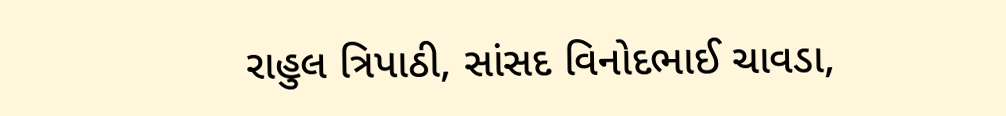રાહુલ ત્રિપાઠી, સાંસદ વિનોદભાઈ ચાવડા,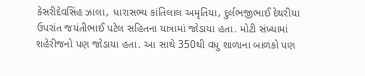કેસરીદેવસિંહ ઝાલા, ધારાસભ્ય કાંતિલાલ અમૃતિયા, દુર્લભજીભાઈ દેથરીયા ઉપરાંત જયંતીભાઈ પટેલ સહિતના યાત્રામાં જોડાયા હતા. મોટી સંખ્યામાં શહેરીજનો પણ જોડાયા હતા. આ સાથે 350થી વધુ શાળાના બાળકો પણ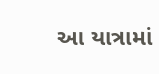આ યાત્રામાં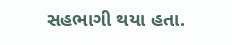સહભાગી થયા હતા.